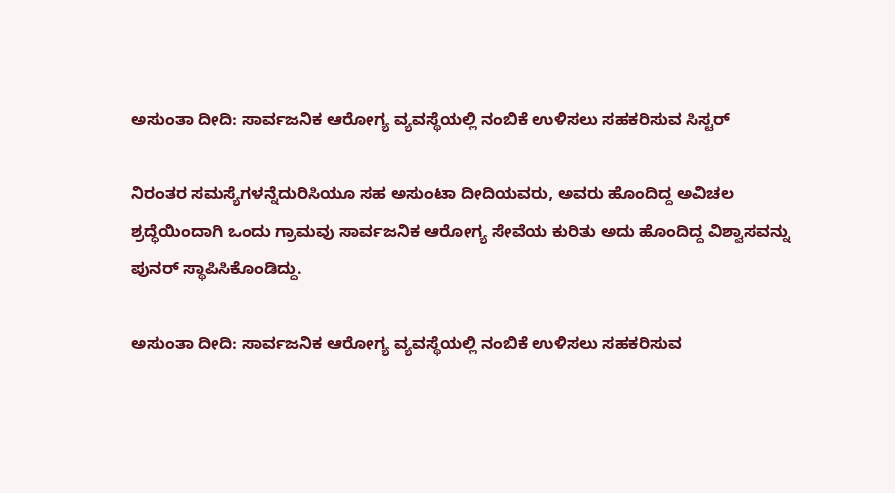ಅಸುಂತಾ ದೀದಿ: ಸಾರ್ವಜನಿಕ ಆರೋಗ್ಯ ವ್ಯವಸ್ಥೆಯಲ್ಲಿ ನಂಬಿಕೆ ಉಳಿಸಲು ಸಹಕರಿಸುವ ಸಿಸ್ಟರ್‌

ನಿರಂತರ ಸಮಸ್ಯೆಗಳನ್ನೆದುರಿಸಿಯೂ ಸಹ ಅಸುಂಟಾ ದೀದಿಯವರು, ಅವರು ಹೊಂದಿದ್ದ ಅವಿಚಲ ಶ್ರದ್ಧೆಯಿಂದಾಗಿ ಒಂದು ಗ್ರಾಮವು ಸಾರ್ವಜನಿಕ ಆರೋಗ್ಯ ಸೇವೆಯ ಕುರಿತು ಅದು ಹೊಂದಿದ್ದ ವಿಶ್ವಾಸವನ್ನು ಪುನರ್ ಸ್ಥಾಪಿಸಿಕೊಂಡಿದ್ದು.

ಅಸುಂತಾ ದೀದಿ: ಸಾರ್ವಜನಿಕ ಆರೋಗ್ಯ ವ್ಯವಸ್ಥೆಯಲ್ಲಿ ನಂಬಿಕೆ ಉಳಿಸಲು ಸಹಕರಿಸುವ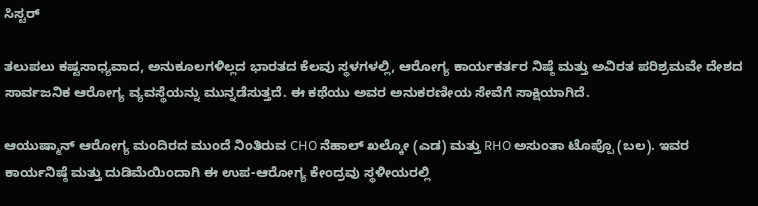ಸಿಸ್ಟರ್‌

ತಲುಪಲು ಕಷ್ಟಸಾಧ್ಯವಾದ, ಅನುಕೂಲಗಳಿಲ್ಲದ ಭಾರತದ ಕೆಲವು ಸ್ಥಳಗಳಲ್ಲಿ, ಆರೋಗ್ಯ ಕಾರ್ಯಕರ್ತರ ನಿಷ್ಠೆ ಮತ್ತು ಅವಿರತ ಪರಿಶ್ರಮವೇ ದೇಶದ ಸಾರ್ವಜನಿಕ ಆರೋಗ್ಯ ವ್ಯವಸ್ಥೆಯನ್ನು ಮುನ್ನಡೆಸುತ್ತದೆ. ಈ ಕಥೆಯು ಅವರ ಅನುಕರಣೀಯ ಸೇವೆಗೆ ಸಾಕ್ಷಿಯಾಗಿದೆ.

ಆಯುಷ್ಮಾನ್ ಆರೋಗ್ಯ ಮಂದಿರದ ಮುಂದೆ ನಿಂತಿರುವ CHO ನೆಹಾಲ್ ಖಲ್ಕೋ (ಎಡ) ಮತ್ತು RHO ಅಸುಂತಾ ಟೊಪ್ಪೊ (ಬಲ). ಇವರ ಕಾರ್ಯನಿಷ್ಠೆ ಮತ್ತು ದುಡಿಮೆಯಿಂದಾಗಿ ಈ ಉಪ-ಆರೋಗ್ಯ ಕೇಂದ್ರವು ಸ್ಥಳೀಯರಲ್ಲಿ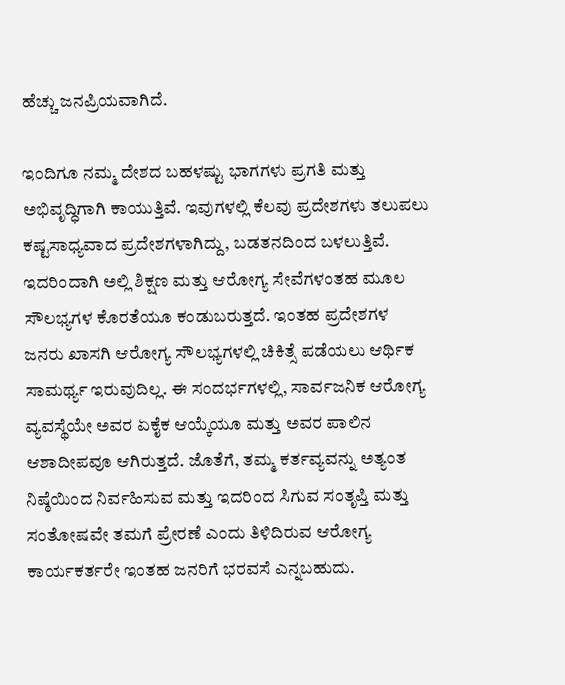ಹೆಚ್ಚು ಜನಪ್ರಿಯವಾಗಿದೆ.

ಇಂದಿಗೂ ನಮ್ಮ ದೇಶದ ಬಹಳಷ್ಟು ಭಾಗಗಳು ಪ್ರಗತಿ ಮತ್ತು ಅಭಿವೃದ್ಧಿಗಾಗಿ ಕಾಯುತ್ತಿವೆ. ಇವುಗಳಲ್ಲಿ ಕೆಲವು ಪ್ರದೇಶಗಳು ತಲುಪಲು ಕಷ್ಟಸಾಧ್ಯವಾದ ಪ್ರದೇಶಗಳಾಗಿದ್ದು, ಬಡತನದಿಂದ ಬಳಲುತ್ತಿವೆ. ಇದರಿಂದಾಗಿ ಅಲ್ಲಿ ಶಿಕ್ಷಣ ಮತ್ತು ಆರೋಗ್ಯ ಸೇವೆಗಳಂತಹ ಮೂಲ ಸೌಲಭ್ಯಗಳ ಕೊರತೆಯೂ ಕಂಡುಬರುತ್ತದೆ. ಇಂತಹ ಪ್ರದೇಶಗಳ ಜನರು ಖಾಸಗಿ ಆರೋಗ್ಯ ಸೌಲಭ್ಯಗಳಲ್ಲಿ ಚಿಕಿತ್ಸೆ ಪಡೆಯಲು ಆರ್ಥಿಕ ಸಾಮರ್ಥ್ಯ ಇರುವುದಿಲ್ಲ. ಈ ಸಂದರ್ಭಗಳಲ್ಲಿ, ಸಾರ್ವಜನಿಕ ಆರೋಗ್ಯ ವ್ಯವಸ್ಥೆಯೇ ಅವರ ಏಕೈಕ ಆಯ್ಕೆಯೂ ಮತ್ತು ಅವರ ಪಾಲಿನ ಆಶಾದೀಪವೂ ಆಗಿರುತ್ತದೆ. ಜೊತೆಗೆ, ತಮ್ಮ ಕರ್ತವ್ಯವನ್ನು ಅತ್ಯಂತ ನಿಷ್ಠೆಯಿಂದ ನಿರ್ವಹಿಸುವ ಮತ್ತು ಇದರಿಂದ ಸಿಗುವ ಸಂತೃಪ್ತಿ ಮತ್ತು ಸಂತೋಷವೇ ತಮಗೆ ಪ್ರೇರಣೆ ಎಂದು ತಿಳಿದಿರುವ ಆರೋಗ್ಯ ಕಾರ್ಯಕರ್ತರೇ ಇಂತಹ ಜನರಿಗೆ ಭರವಸೆ ಎನ್ನಬಹುದು.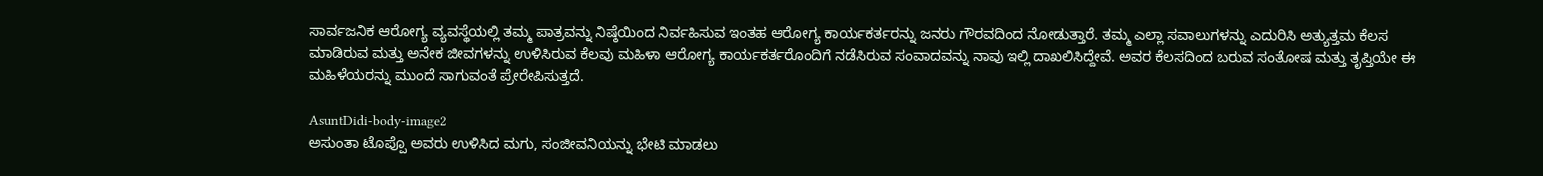ಸಾರ್ವಜನಿಕ ಆರೋಗ್ಯ ವ್ಯವಸ್ಥೆಯಲ್ಲಿ ತಮ್ಮ ಪಾತ್ರವನ್ನು ನಿಷ್ಠೆಯಿಂದ ನಿರ್ವಹಿಸುವ ಇಂತಹ ಆರೋಗ್ಯ ಕಾರ್ಯಕರ್ತರನ್ನು ಜನರು ಗೌರವದಿಂದ ನೋಡುತ್ತಾರೆ. ತಮ್ಮ ಎಲ್ಲಾ ಸವಾಲುಗಳನ್ನು ಎದುರಿಸಿ ಅತ್ಯುತ್ತಮ ಕೆಲಸ ಮಾಡಿರುವ ಮತ್ತು ಅನೇಕ ಜೀವಗಳನ್ನು ಉಳಿಸಿರುವ ಕೆಲವು ಮಹಿಳಾ ಆರೋಗ್ಯ ಕಾರ್ಯಕರ್ತರೊಂದಿಗೆ ನಡೆಸಿರುವ ಸಂವಾದವನ್ನು ನಾವು ಇಲ್ಲಿ ದಾಖಲಿಸಿದ್ದೇವೆ. ಅವರ ಕೆಲಸದಿಂದ ಬರುವ ಸಂತೋಷ ಮತ್ತು ತೃಪ್ತಿಯೇ ಈ ಮಹಿಳೆಯರನ್ನು ಮುಂದೆ ಸಾಗುವಂತೆ ಪ್ರೇರೇಪಿಸುತ್ತದೆ.

AsuntDidi-body-image2
ಅಸುಂತಾ ಟೊಪ್ಪೊ ಅವರು ಉಳಿಸಿದ ಮಗು, ಸಂಜೀವನಿಯನ್ನು ಭೇಟಿ ಮಾಡಲು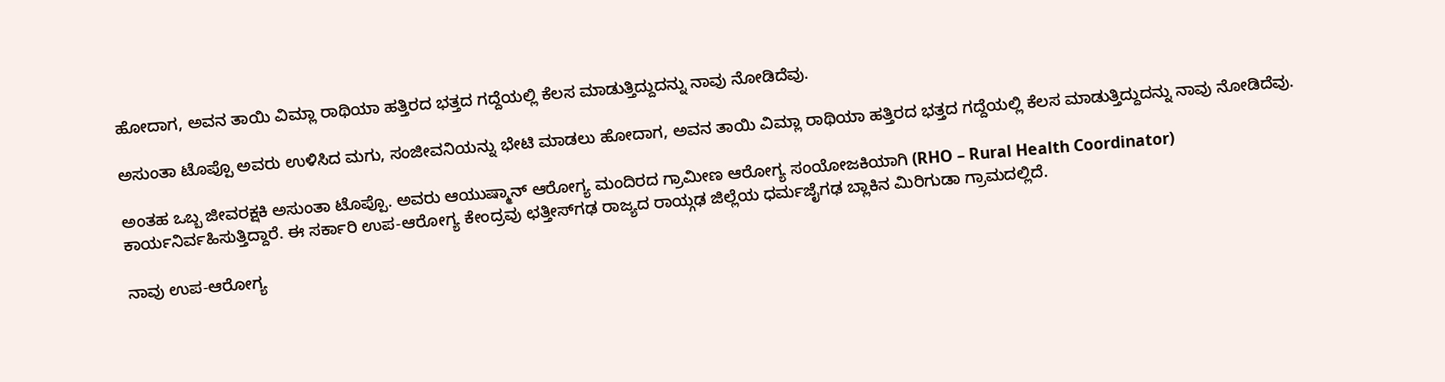ಹೋದಾಗ, ಅವನ ತಾಯಿ ವಿಮ್ಲಾ ರಾಥಿಯಾ ಹತ್ತಿರದ ಭತ್ತದ ಗದ್ದೆಯಲ್ಲಿ ಕೆಲಸ ಮಾಡುತ್ತಿದ್ದುದನ್ನು ನಾವು ನೋಡಿದೆವು.

ಅಸುಂತಾ ಟೊಪ್ಪೊ ಅವರು ಉಳಿಸಿದ ಮಗು, ಸಂಜೀವನಿಯನ್ನು ಭೇಟಿ ಮಾಡಲು ಹೋದಾಗ, ಅವನ ತಾಯಿ ವಿಮ್ಲಾ ರಾಥಿಯಾ ಹತ್ತಿರದ ಭತ್ತದ ಗದ್ದೆಯಲ್ಲಿ ಕೆಲಸ ಮಾಡುತ್ತಿದ್ದುದನ್ನು ನಾವು ನೋಡಿದೆವು.

ಅಂತಹ ಒಬ್ಬ ಜೀವರಕ್ಷಕಿ ಅಸುಂತಾ ಟೊಪ್ಪೊ. ಅವರು ಆಯುಷ್ಮಾನ್ ಆರೋಗ್ಯ ಮಂದಿರದ ಗ್ರಾಮೀಣ ಆರೋಗ್ಯ ಸಂಯೋಜಕಿಯಾಗಿ (RHO – Rural Health Coordinator) ಕಾರ್ಯನಿರ್ವಹಿಸುತ್ತಿದ್ದಾರೆ. ಈ ಸರ್ಕಾರಿ ಉಪ-ಆರೋಗ್ಯ ಕೇಂದ್ರವು ಛತ್ತೀಸ್‌ಗಢ ರಾಜ್ಯದ ರಾಯ್ಗಢ ಜಿಲ್ಲೆಯ ಧರ್ಮಜೈಗಢ ಬ್ಲಾಕಿನ ಮಿರಿಗುಡಾ ಗ್ರಾಮದಲ್ಲಿದೆ.

ನಾವು ಉಪ-ಆರೋಗ್ಯ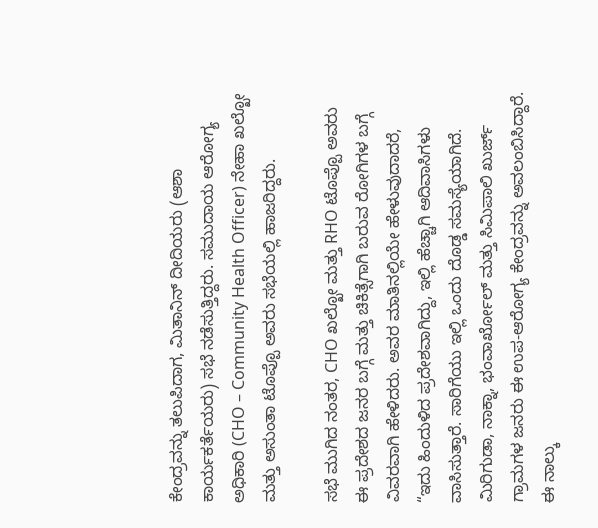ಕೇಂದ್ರವನ್ನು ತಲುಪಿದಾಗ, ಮಿತಾನಿನ್ ದೀದಿಯರು (ಆಶಾ ಕಾರ್ಯಕರ್ತೆಯರು) ಸಭೆ ನಡೆಸುತ್ತಿದ್ದರು. ಸಮುದಾಯ ಆರೋಗ್ಯ ಅಧಿಕಾರಿ (CHO – Community Health Officer) ನೇಹಾ ಖಲ್ಖೋ ಮತ್ತು ಅಸುಂತಾ ಟೊಪ್ಪೊ ಅವರು ಸಭೆಯಲ್ಲಿ ಹಾಜರಿದ್ದರು.

ಸಭೆ ಮುಗಿದ ನಂತರ, CHO ಖಲ್ಖೋ ಮತ್ತು RHO ಟೊಪ್ಪೊ ಅವರು ಈ ಪ್ರದೇಶದ ಜನರ ಬಗ್ಗೆ ಮತ್ತು ಚಿಕಿತ್ಸೆಗಾಗಿ ಬರುವ ರೋಗಿಗಳ ಬಗ್ಗೆ ವಿವರವಾಗಿ ಹೇಳಿದರು. ಅವರ ಮಾತಿನಲ್ಲಿಯೇ ಹೇಳುವುದಾದರೆ, “ಇದು ಹಿಂದುಳಿದ ಪ್ರದೇಶವಾಗಿದ್ದು, ಇಲ್ಲಿ ಹೆಚ್ಚಾಗಿ ಆದಿವಾಸಿಗಳು ವಾಸಿಸುತ್ತಾರೆ. ಸಾರಿಗೆಯು ಇಲ್ಲಿ ಒಂದು ದೊಡ್ಡ ಸಮಸ್ಯೆಯಾಗಿದೆ. ಮಿರಿಗುಡಾ, ನಾಕ್ನಾ, ಭಂವಾರ್ಖೋಲ್ ಮತ್ತು ಸಿಮಿಪಾಲಿ ಖುರ್ಜ್ ಗ್ರಾಮಗಳ ಜನರು ಈ ಉಪ-ಆರೋಗ್ಯ ಕೇಂದ್ರವನ್ನು ಅವಲಂಬಿಸಿದ್ದಾರೆ. ಈ ನಾಲ್ಕು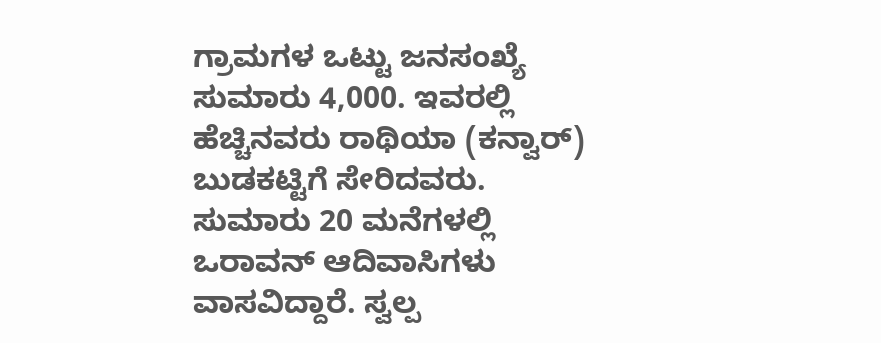ಗ್ರಾಮಗಳ ಒಟ್ಟು ಜನಸಂಖ್ಯೆ ಸುಮಾರು 4,000. ಇವರಲ್ಲಿ ಹೆಚ್ಚಿನವರು ರಾಥಿಯಾ (ಕನ್ವಾರ್) ಬುಡಕಟ್ಟಿಗೆ ಸೇರಿದವರು. ಸುಮಾರು 20 ಮನೆಗಳಲ್ಲಿ ಒರಾವನ್ ಆದಿವಾಸಿಗಳು ವಾಸವಿದ್ದಾರೆ. ಸ್ವಲ್ಪ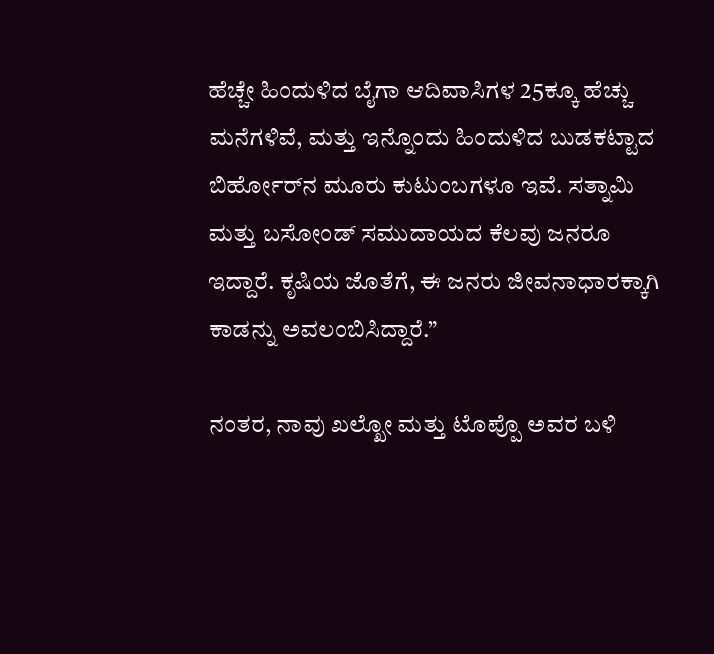ಹೆಚ್ಚೇ ಹಿಂದುಳಿದ ಬೈಗಾ ಆದಿವಾಸಿಗಳ 25ಕ್ಕೂ ಹೆಚ್ಚು ಮನೆಗಳಿವೆ, ಮತ್ತು ಇನ್ನೊಂದು ಹಿಂದುಳಿದ ಬುಡಕಟ್ಟಾದ ಬಿರ್ಹೋರ್‌ನ ಮೂರು ಕುಟುಂಬಗಳೂ ಇವೆ. ಸತ್ನಾಮಿ ಮತ್ತು ಬಸೋಂಡ್ ಸಮುದಾಯದ ಕೆಲವು ಜನರೂ ಇದ್ದಾರೆ. ಕೃಷಿಯ ಜೊತೆಗೆ, ಈ ಜನರು ಜೀವನಾಧಾರಕ್ಕಾಗಿ ಕಾಡನ್ನು ಅವಲಂಬಿಸಿದ್ದಾರೆ.”

ನಂತರ, ನಾವು ಖಲ್ಖೋ ಮತ್ತು ಟೊಪ್ಪೊ ಅವರ ಬಳಿ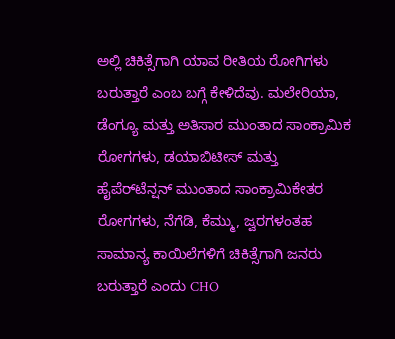ಅಲ್ಲಿ ಚಿಕಿತ್ಸೆಗಾಗಿ ಯಾವ ರೀತಿಯ ರೋಗಿಗಳು ಬರುತ್ತಾರೆ ಎಂಬ ಬಗ್ಗೆ ಕೇಳಿದೆವು. ಮಲೇರಿಯಾ, ಡೆಂಗ್ಯೂ ಮತ್ತು ಅತಿಸಾರ ಮುಂತಾದ ಸಾಂಕ್ರಾಮಿಕ ರೋಗಗಳು, ಡಯಾಬಿಟೀಸ್ ಮತ್ತು ಹೈಪೆರ್‌ಟೆನ್ಷನ್‌ ಮುಂತಾದ ಸಾಂಕ್ರಾಮಿಕೇತರ ರೋಗಗಳು, ನೆಗೆಡಿ, ಕೆಮ್ಮು, ಜ್ವರಗಳಂತಹ ಸಾಮಾನ್ಯ ಕಾಯಿಲೆಗಳಿಗೆ ಚಿಕಿತ್ಸೆಗಾಗಿ ಜನರು ಬರುತ್ತಾರೆ ಎಂದು CHO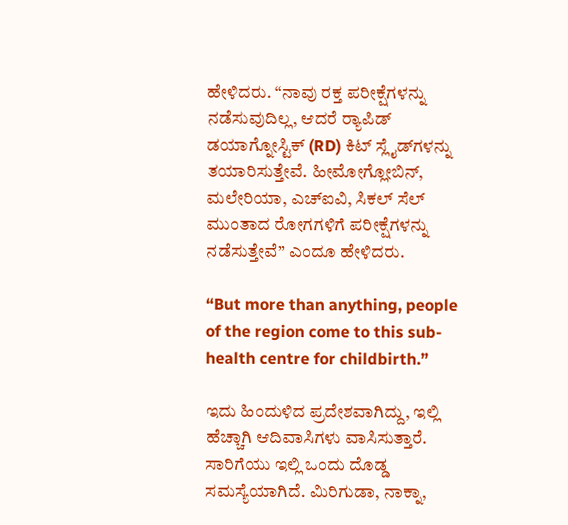ಹೇಳಿದರು. “ನಾವು ರಕ್ತ ಪರೀಕ್ಷೆಗಳನ್ನು ನಡೆಸುವುದಿಲ್ಲ, ಆದರೆ ರ್‍ಯಾಪಿಡ್ ಡಯಾಗ್ನೋಸ್ಟಿಕ್ (RD) ಕಿಟ್ ಸ್ಲೈಡ್‌ಗಳನ್ನು ತಯಾರಿಸುತ್ತೇವೆ. ಹೀಮೋಗ್ಲೋಬಿನ್, ಮಲೇರಿಯಾ, ಎಚ್ಐವಿ, ಸಿಕಲ್ ಸೆಲ್ ಮುಂತಾದ ರೋಗಗಳಿಗೆ ಪರೀಕ್ಷೆಗಳನ್ನು ನಡೆಸುತ್ತೇವೆ” ಎಂದೂ ಹೇಳಿದರು.

“But more than anything, people of the region come to this sub-health centre for childbirth.”

ಇದು ಹಿಂದುಳಿದ ಪ್ರದೇಶವಾಗಿದ್ದು, ಇಲ್ಲಿ ಹೆಚ್ಚಾಗಿ ಆದಿವಾಸಿಗಳು ವಾಸಿಸುತ್ತಾರೆ. ಸಾರಿಗೆಯು ಇಲ್ಲಿ ಒಂದು ದೊಡ್ಡ ಸಮಸ್ಯೆಯಾಗಿದೆ. ಮಿರಿಗುಡಾ, ನಾಕ್ನಾ,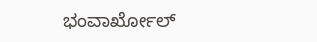ಭಂವಾರ್ಖೋಲ್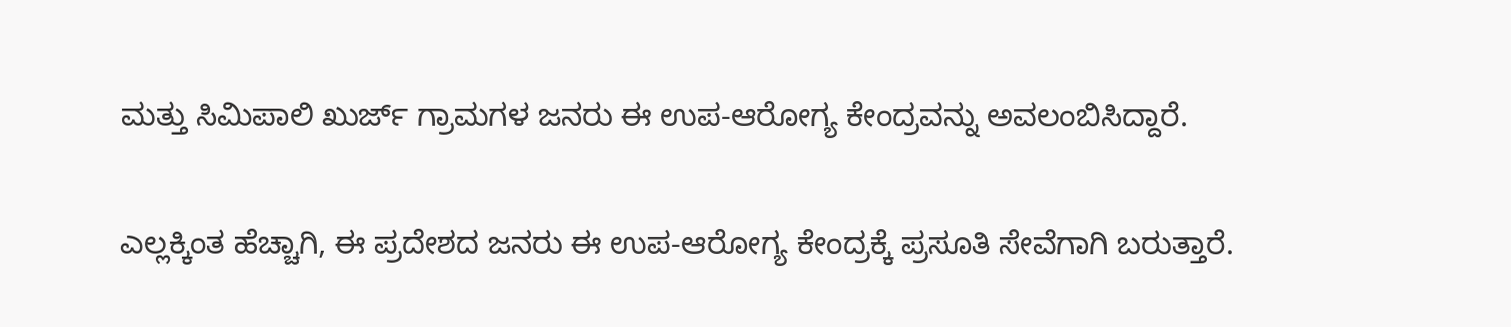ಮತ್ತು ಸಿಮಿಪಾಲಿ ಖುರ್ಜ್ ಗ್ರಾಮಗಳ ಜನರು ಈ ಉಪ-ಆರೋಗ್ಯ ಕೇಂದ್ರವನ್ನು ಅವಲಂಬಿಸಿದ್ದಾರೆ.

ಎಲ್ಲಕ್ಕಿಂತ ಹೆಚ್ಚಾಗಿ, ಈ ಪ್ರದೇಶದ ಜನರು ಈ ಉಪ-ಆರೋಗ್ಯ ಕೇಂದ್ರಕ್ಕೆ ಪ್ರಸೂತಿ ಸೇವೆಗಾಗಿ ಬರುತ್ತಾರೆ.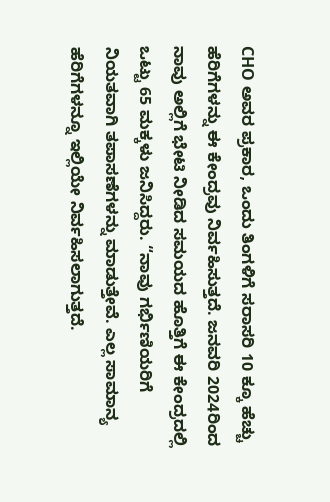CHO ಅವರ ಪ್ರಕಾರ, ಒಂದು ತಿಂಗಳಿಗೆ ಸರಾಸರಿ 10 ಕ್ಕೂ ಹೆಚ್ಚು ಹೆರಿಗೆಗಳನ್ನು ಈ ಕೇಂದ್ರವು ನಿರ್ವಹಿಸುತ್ತದೆ. ಜನವರಿ 2024ರಿಂದ ನಾವು ಅಲ್ಲಿಗೆ ಭೇಟಿ ನೀಡಿದ ಸಮಯದ ಹೊತ್ತಿಗೆ ಈ ಕೇಂದ್ರದಲ್ಲಿ ಒಟ್ಟು 65 ಮಕ್ಕಳು ಜನಿಸಿದ್ದರು. “ನಾವು ಗರ್ಭಿಣಿಯರಿಗೆ ನಿಯತವಾಗಿ ತಪಾಸಣೆಗಳನ್ನು ಮಾಡುತ್ತೇವೆ. ಎಲ್ಲ ಸಾಮಾನ್ಯ ಹೆರಿಗೆಗಳನ್ನೂ ಇಲ್ಲಿಯೇ ನಿರ್ವಹಿಸಲಾಗುತ್ತದೆ.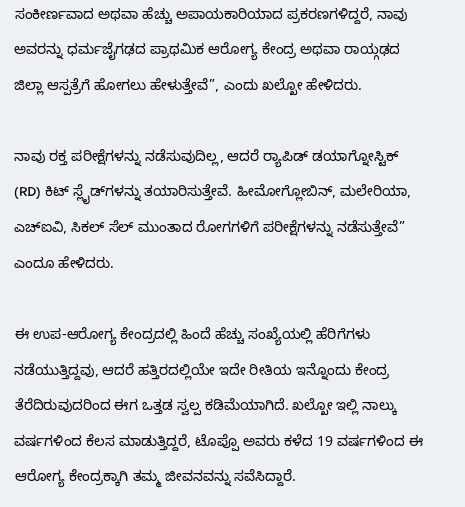ಸಂಕೀರ್ಣವಾದ ಅಥವಾ ಹೆಚ್ಚು ಅಪಾಯಕಾರಿಯಾದ ಪ್ರಕರಣಗಳಿದ್ದರೆ, ನಾವು ಅವರನ್ನು ಧರ್ಮಜೈಗಢದ ಪ್ರಾಥಮಿಕ ಆರೋಗ್ಯ ಕೇಂದ್ರ ಅಥವಾ ರಾಯ್ಗಢದ ಜಿಲ್ಲಾ ಆಸ್ಪತ್ರೆಗೆ ಹೋಗಲು ಹೇಳುತ್ತೇವೆ”, ಎಂದು ಖಲ್ಖೋ ಹೇಳಿದರು.

ನಾವು ರಕ್ತ ಪರೀಕ್ಷೆಗಳನ್ನು ನಡೆಸುವುದಿಲ್ಲ, ಆದರೆ ರ್‍ಯಾಪಿಡ್ ಡಯಾಗ್ನೋಸ್ಟಿಕ್ (RD) ಕಿಟ್ ಸ್ಲೈಡ್‌ಗಳನ್ನು ತಯಾರಿಸುತ್ತೇವೆ. ಹೀಮೋಗ್ಲೋಬಿನ್, ಮಲೇರಿಯಾ, ಎಚ್ಐವಿ, ಸಿಕಲ್ ಸೆಲ್ ಮುಂತಾದ ರೋಗಗಳಿಗೆ ಪರೀಕ್ಷೆಗಳನ್ನು ನಡೆಸುತ್ತೇವೆ” ಎಂದೂ ಹೇಳಿದರು.

ಈ ಉಪ-ಆರೋಗ್ಯ ಕೇಂದ್ರದಲ್ಲಿ ಹಿಂದೆ ಹೆಚ್ಚು ಸಂಖ್ಯೆಯಲ್ಲಿ ಹೆರಿಗೆಗಳು ನಡೆಯುತ್ತಿದ್ದವು, ಆದರೆ ಹತ್ತಿರದಲ್ಲಿಯೇ ಇದೇ ರೀತಿಯ ಇನ್ನೊಂದು ಕೇಂದ್ರ ತೆರೆದಿರುವುದರಿಂದ ಈಗ ಒತ್ತಡ ಸ್ವಲ್ಪ ಕಡಿಮೆಯಾಗಿದೆ. ಖಲ್ಖೋ ಇಲ್ಲಿ ನಾಲ್ಕು ವರ್ಷಗಳಿಂದ ಕೆಲಸ ಮಾಡುತ್ತಿದ್ದರೆ, ಟೊಪ್ಪೊ ಅವರು ಕಳೆದ 19 ವರ್ಷಗಳಿಂದ ಈ ಆರೋಗ್ಯ ಕೇಂದ್ರಕ್ಕಾಗಿ ತಮ್ಮ ಜೀವನವನ್ನು ಸವೆಸಿದ್ದಾರೆ.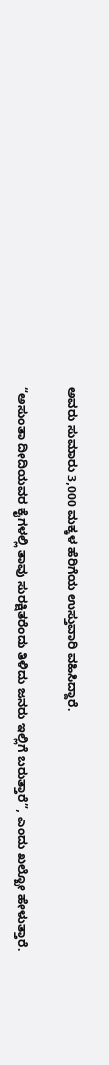ಅವರು ಸುಮಾರು 3,000 ಮಕ್ಕಳ ಹೆರಿಗೆಯ ಉಸ್ತುವಾರಿ ವಹಿಸಿದ್ದಾರೆ.

“ಅಸುಂತಾ ದೀದಿಯವರ ಕೈಗಳಲ್ಲಿ ತಾವು ಸುರಕ್ಷಿತರೆಂದು ತಿಳಿದು ಜನರು ಇಲ್ಲಿಗೆ ಬರುತ್ತಾರೆ”, ಎಂದು ಖಲ್ಖೋ ಹೇಳುತ್ತಾರೆ.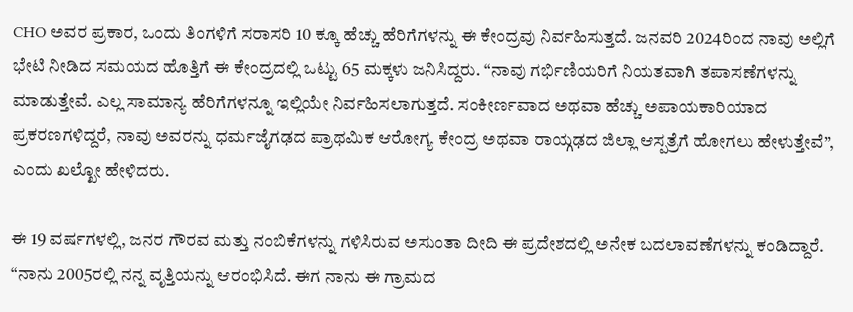CHO ಅವರ ಪ್ರಕಾರ, ಒಂದು ತಿಂಗಳಿಗೆ ಸರಾಸರಿ 10 ಕ್ಕೂ ಹೆಚ್ಚು ಹೆರಿಗೆಗಳನ್ನು ಈ ಕೇಂದ್ರವು ನಿರ್ವಹಿಸುತ್ತದೆ. ಜನವರಿ 2024ರಿಂದ ನಾವು ಅಲ್ಲಿಗೆ ಭೇಟಿ ನೀಡಿದ ಸಮಯದ ಹೊತ್ತಿಗೆ ಈ ಕೇಂದ್ರದಲ್ಲಿ ಒಟ್ಟು 65 ಮಕ್ಕಳು ಜನಿಸಿದ್ದರು. “ನಾವು ಗರ್ಭಿಣಿಯರಿಗೆ ನಿಯತವಾಗಿ ತಪಾಸಣೆಗಳನ್ನು ಮಾಡುತ್ತೇವೆ. ಎಲ್ಲ ಸಾಮಾನ್ಯ ಹೆರಿಗೆಗಳನ್ನೂ ಇಲ್ಲಿಯೇ ನಿರ್ವಹಿಸಲಾಗುತ್ತದೆ. ಸಂಕೀರ್ಣವಾದ ಅಥವಾ ಹೆಚ್ಚು ಅಪಾಯಕಾರಿಯಾದ ಪ್ರಕರಣಗಳಿದ್ದರೆ, ನಾವು ಅವರನ್ನು ಧರ್ಮಜೈಗಢದ ಪ್ರಾಥಮಿಕ ಆರೋಗ್ಯ ಕೇಂದ್ರ ಅಥವಾ ರಾಯ್ಗಢದ ಜಿಲ್ಲಾ ಆಸ್ಪತ್ರೆಗೆ ಹೋಗಲು ಹೇಳುತ್ತೇವೆ”, ಎಂದು ಖಲ್ಖೋ ಹೇಳಿದರು.

ಈ 19 ವರ್ಷಗಳಲ್ಲಿ, ಜನರ ಗೌರವ ಮತ್ತು ನಂಬಿಕೆಗಳನ್ನು ಗಳಿಸಿರುವ ಅಸುಂತಾ ದೀದಿ ಈ ಪ್ರದೇಶದಲ್ಲಿ ಅನೇಕ ಬದಲಾವಣೆಗಳನ್ನು ಕಂಡಿದ್ದಾರೆ. “ನಾನು 2005ರಲ್ಲಿ ನನ್ನ ವೃತ್ತಿಯನ್ನು ಆರಂಭಿಸಿದೆ. ಈಗ ನಾನು ಈ ಗ್ರಾಮದ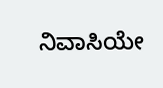ನಿವಾಸಿಯೇ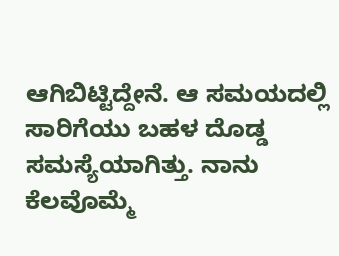ಆಗಿಬಿಟ್ಟಿದ್ದೇನೆ. ಆ ಸಮಯದಲ್ಲಿ ಸಾರಿಗೆಯು ಬಹಳ ದೊಡ್ಡ ಸಮಸ್ಯೆಯಾಗಿತ್ತು. ನಾನು ಕೆಲವೊಮ್ಮೆ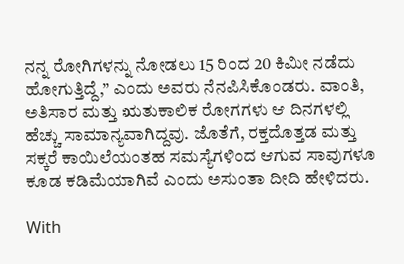ನನ್ನ ರೋಗಿಗಳನ್ನು ನೋಡಲು 15 ರಿಂದ 20 ಕಿಮೀ ನಡೆದು ಹೋಗುತ್ತಿದ್ದೆ,” ಎಂದು ಅವರು ನೆನಪಿಸಿಕೊಂಡರು. ವಾಂತಿ, ಅತಿಸಾರ ಮತ್ತು ಋತುಕಾಲಿಕ ರೋಗಗಳು ಆ ದಿನಗಳಲ್ಲಿ ಹೆಚ್ಚು ಸಾಮಾನ್ಯವಾಗಿದ್ದವು. ಜೊತೆಗೆ, ರಕ್ತದೊತ್ತಡ ಮತ್ತು ಸಕ್ಕರೆ ಕಾಯಿಲೆಯಂತಹ ಸಮಸ್ಯೆಗಳಿಂದ ಆಗುವ ಸಾವುಗಳೂ ಕೂಡ ಕಡಿಮೆಯಾಗಿವೆ ಎಂದು ಅಸುಂತಾ ದೀದಿ ಹೇಳಿದರು.

With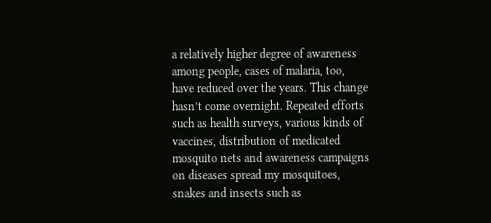a relatively higher degree of awareness among people, cases of malaria, too, have reduced over the years. This change hasn’t come overnight. Repeated efforts such as health surveys, various kinds of vaccines, distribution of medicated mosquito nets and awareness campaigns on diseases spread my mosquitoes, snakes and insects such as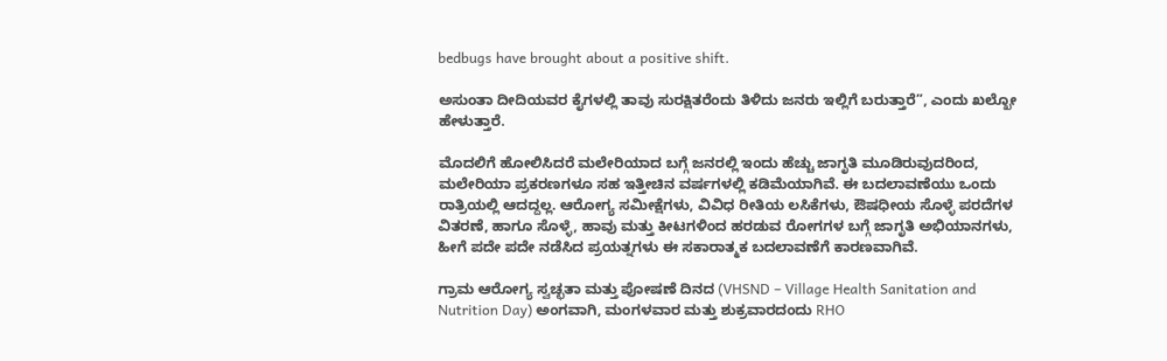bedbugs have brought about a positive shift.

ಅಸುಂತಾ ದೀದಿಯವರ ಕೈಗಳಲ್ಲಿ ತಾವು ಸುರಕ್ಷಿತರೆಂದು ತಿಳಿದು ಜನರು ಇಲ್ಲಿಗೆ ಬರುತ್ತಾರೆ”, ಎಂದು ಖಲ್ಖೋ ಹೇಳುತ್ತಾರೆ.

ಮೊದಲಿಗೆ ಹೋಲಿಸಿದರೆ ಮಲೇರಿಯಾದ ಬಗ್ಗೆ ಜನರಲ್ಲಿ ಇಂದು ಹೆಚ್ಚು ಜಾಗೃತಿ ಮೂಡಿರುವುದರಿಂದ, ಮಲೇರಿಯಾ ಪ್ರಕರಣಗಳೂ ಸಹ ಇತ್ತೀಚಿನ ವರ್ಷಗಳಲ್ಲಿ ಕಡಿಮೆಯಾಗಿವೆ. ಈ ಬದಲಾವಣೆಯು ಒಂದು ರಾತ್ರಿಯಲ್ಲಿ ಆದದ್ದಲ್ಲ. ಆರೋಗ್ಯ ಸಮೀಕ್ಷೆಗಳು, ವಿವಿಧ ರೀತಿಯ ಲಸಿಕೆಗಳು, ಔಷಧೀಯ ಸೊಳ್ಳೆ ಪರದೆಗಳ ವಿತರಣೆ, ಹಾಗೂ ಸೊಳ್ಳೆ, ಹಾವು ಮತ್ತು ಕೀಟಗಳಿಂದ ಹರಡುವ ರೋಗಗಳ ಬಗ್ಗೆ ಜಾಗೃತಿ ಅಭಿಯಾನಗಳು, ಹೀಗೆ ಪದೇ ಪದೇ ನಡೆಸಿದ ಪ್ರಯತ್ನಗಳು ಈ ಸಕಾರಾತ್ಮಕ ಬದಲಾವಣೆಗೆ ಕಾರಣವಾಗಿವೆ.

ಗ್ರಾಮ ಆರೋಗ್ಯ ಸ್ವಚ್ಛತಾ ಮತ್ತು ಪೋಷಣೆ ದಿನದ (VHSND – Village Health Sanitation and Nutrition Day) ಅಂಗವಾಗಿ, ಮಂಗಳವಾರ ಮತ್ತು ಶುಕ್ರವಾರದಂದು RHO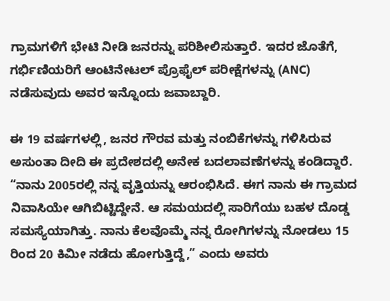ಗ್ರಾಮಗಳಿಗೆ ಭೇಟಿ ನೀಡಿ ಜನರನ್ನು ಪರಿಶೀಲಿಸುತ್ತಾರೆ. ಇದರ ಜೊತೆಗೆ, ಗರ್ಭಿಣಿಯರಿಗೆ ಆಂಟಿನೇಟಲ್ ಪ್ರೊಫೈಲ್ ಪರೀಕ್ಷೆಗಳನ್ನು (ANC) ನಡೆಸುವುದು ಅವರ ಇನ್ನೊಂದು ಜವಾಬ್ದಾರಿ.

ಈ 19 ವರ್ಷಗಳಲ್ಲಿ, ಜನರ ಗೌರವ ಮತ್ತು ನಂಬಿಕೆಗಳನ್ನು ಗಳಿಸಿರುವ ಅಸುಂತಾ ದೀದಿ ಈ ಪ್ರದೇಶದಲ್ಲಿ ಅನೇಕ ಬದಲಾವಣೆಗಳನ್ನು ಕಂಡಿದ್ದಾರೆ. “ನಾನು 2005ರಲ್ಲಿ ನನ್ನ ವೃತ್ತಿಯನ್ನು ಆರಂಭಿಸಿದೆ. ಈಗ ನಾನು ಈ ಗ್ರಾಮದ ನಿವಾಸಿಯೇ ಆಗಿಬಿಟ್ಟಿದ್ದೇನೆ. ಆ ಸಮಯದಲ್ಲಿ ಸಾರಿಗೆಯು ಬಹಳ ದೊಡ್ಡ ಸಮಸ್ಯೆಯಾಗಿತ್ತು. ನಾನು ಕೆಲವೊಮ್ಮೆ ನನ್ನ ರೋಗಿಗಳನ್ನು ನೋಡಲು 15 ರಿಂದ 20 ಕಿಮೀ ನಡೆದು ಹೋಗುತ್ತಿದ್ದೆ,” ಎಂದು ಅವರು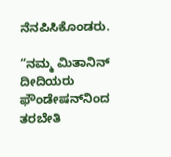ನೆನಪಿಸಿಕೊಂಡರು.

“ನಮ್ಮ ಮಿತಾನಿನ್ ದೀದಿಯರು ಫೌಂಡೇಷನ್‌ನಿಂದ ತರಬೇತಿ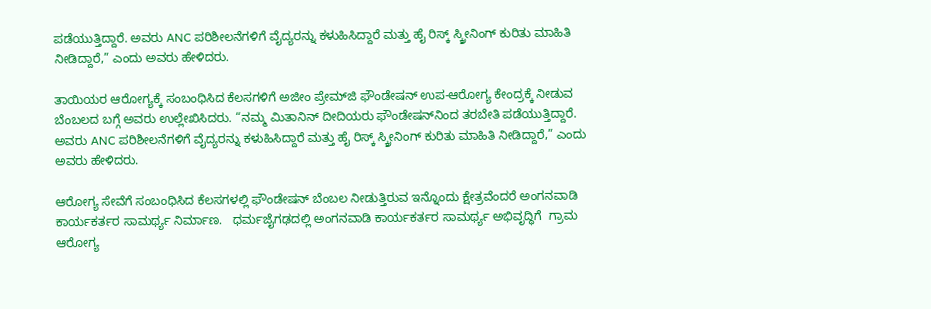ಪಡೆಯುತ್ತಿದ್ದಾರೆ. ಅವರು ANC ಪರಿಶೀಲನೆಗಳಿಗೆ ವೈದ್ಯರನ್ನು ಕಳುಹಿಸಿದ್ದಾರೆ ಮತ್ತು ಹೈ ರಿಸ್ಕ್ ಸ್ಕ್ರೀನಿಂಗ್ ಕುರಿತು ಮಾಹಿತಿ ನೀಡಿದ್ದಾರೆ,” ಎಂದು ಅವರು ಹೇಳಿದರು.

ತಾಯಿಯರ ಆರೋಗ್ಯಕ್ಕೆ ಸಂಬಂಧಿಸಿದ ಕೆಲಸಗಳಿಗೆ ಅಜೀಂ ಪ್ರೇಮ್‌ಜಿ ಫೌಂಡೇಷನ್‌ ಉಪ-ಆರೋಗ್ಯ ಕೇಂದ್ರಕ್ಕೆ ನೀಡುವ ಬೆಂಬಲದ ಬಗ್ಗೆ ಅವರು ಉಲ್ಲೇಖಿಸಿದರು. “ನಮ್ಮ ಮಿತಾನಿನ್ ದೀದಿಯರು ಫೌಂಡೇಷನ್‌ನಿಂದ ತರಬೇತಿ ಪಡೆಯುತ್ತಿದ್ದಾರೆ. ಅವರು ANC ಪರಿಶೀಲನೆಗಳಿಗೆ ವೈದ್ಯರನ್ನು ಕಳುಹಿಸಿದ್ದಾರೆ ಮತ್ತು ಹೈ ರಿಸ್ಕ್ ಸ್ಕ್ರೀನಿಂಗ್ ಕುರಿತು ಮಾಹಿತಿ ನೀಡಿದ್ದಾರೆ,” ಎಂದು ಅವರು ಹೇಳಿದರು.

ಆರೋಗ್ಯ ಸೇವೆಗೆ ಸಂಬಂಧಿಸಿದ ಕೆಲಸಗಳಲ್ಲಿ ಫೌಂಡೇಷನ್ ಬೆಂಬಲ ನೀಡುತ್ತಿರುವ ಇನ್ನೊಂದು ಕ್ಷೇತ್ರವೆಂದರೆ ಅಂಗನವಾಡಿ ಕಾರ್ಯಕರ್ತರ ಸಾಮರ್ಥ್ಯ ನಿರ್ಮಾಣ.   ಧರ್ಮಜೈಗಢದಲ್ಲಿ ಅಂಗನವಾಡಿ ಕಾರ್ಯಕರ್ತರ ಸಾಮರ್ಥ್ಯ ಅಭಿವೃದ್ಧಿಗೆ  ಗ್ರಾಮ ಆರೋಗ್ಯ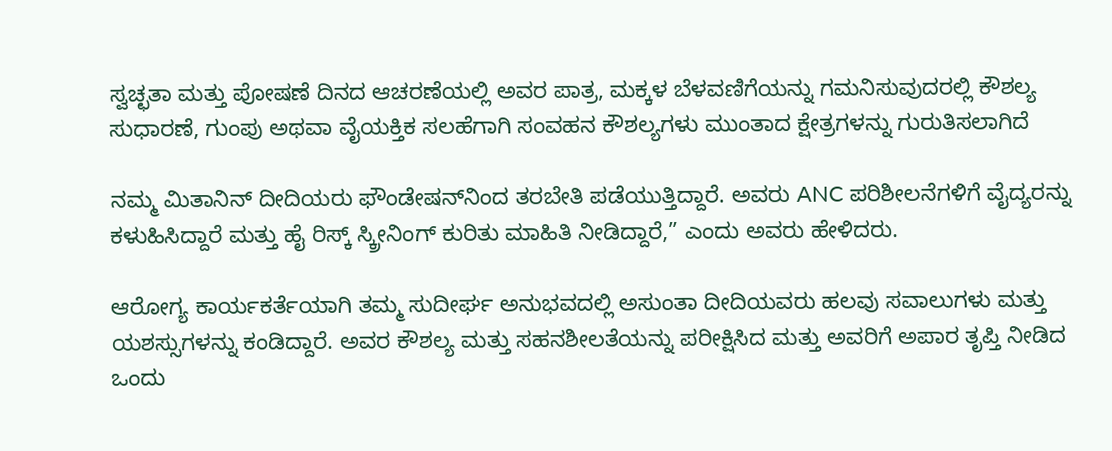ಸ್ವಚ್ಛತಾ ಮತ್ತು ಪೋಷಣೆ ದಿನದ ಆಚರಣೆಯಲ್ಲಿ ಅವರ ಪಾತ್ರ, ಮಕ್ಕಳ ಬೆಳವಣಿಗೆಯನ್ನು ಗಮನಿಸುವುದರಲ್ಲಿ ಕೌಶಲ್ಯ ಸುಧಾರಣೆ, ಗುಂಪು ಅಥವಾ ವೈಯಕ್ತಿಕ ಸಲಹೆಗಾಗಿ ಸಂವಹನ ಕೌಶಲ್ಯಗಳು ಮುಂತಾದ ಕ್ಷೇತ್ರಗಳನ್ನು ಗುರುತಿಸಲಾಗಿದೆ

ನಮ್ಮ ಮಿತಾನಿನ್ ದೀದಿಯರು ಫೌಂಡೇಷನ್‌ನಿಂದ ತರಬೇತಿ ಪಡೆಯುತ್ತಿದ್ದಾರೆ. ಅವರು ANC ಪರಿಶೀಲನೆಗಳಿಗೆ ವೈದ್ಯರನ್ನು ಕಳುಹಿಸಿದ್ದಾರೆ ಮತ್ತು ಹೈ ರಿಸ್ಕ್ ಸ್ಕ್ರೀನಿಂಗ್ ಕುರಿತು ಮಾಹಿತಿ ನೀಡಿದ್ದಾರೆ,” ಎಂದು ಅವರು ಹೇಳಿದರು.

ಆರೋಗ್ಯ ಕಾರ್ಯಕರ್ತೆಯಾಗಿ ತಮ್ಮ ಸುದೀರ್ಘ ಅನುಭವದಲ್ಲಿ ಅಸುಂತಾ ದೀದಿಯವರು ಹಲವು ಸವಾಲುಗಳು ಮತ್ತು ಯಶಸ್ಸುಗಳನ್ನು ಕಂಡಿದ್ದಾರೆ. ಅವರ ಕೌಶಲ್ಯ ಮತ್ತು ಸಹನಶೀಲತೆಯನ್ನು ಪರೀಕ್ಷಿಸಿದ ಮತ್ತು ಅವರಿಗೆ ಅಪಾರ ತೃಪ್ತಿ ನೀಡಿದ ಒಂದು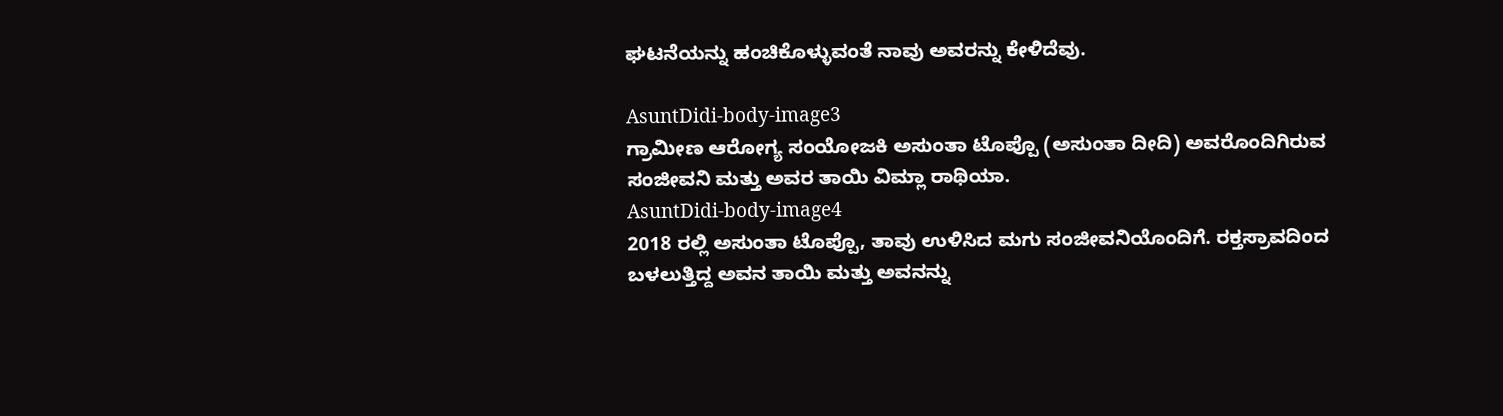ಘಟನೆಯನ್ನು ಹಂಚಿಕೊಳ್ಳುವಂತೆ ನಾವು ಅವರನ್ನು ಕೇಳಿದೆವು.

AsuntDidi-body-image3
ಗ್ರಾಮೀಣ ಆರೋಗ್ಯ ಸಂಯೋಜಕಿ ಅಸುಂತಾ ಟೊಪ್ಪೊ (ಅಸುಂತಾ ದೀದಿ) ಅವರೊಂದಿಗಿರುವ ಸಂಜೀವನಿ ಮತ್ತು ಅವರ ತಾಯಿ ವಿಮ್ಲಾ ರಾಥಿಯಾ.
AsuntDidi-body-image4
2018 ರಲ್ಲಿ ಅಸುಂತಾ ಟೊಪ್ಪೊ, ತಾವು ಉಳಿಸಿದ ಮಗು ಸಂಜೀವನಿಯೊಂದಿಗೆ. ರಕ್ತಸ್ರಾವದಿಂದ ಬಳಲುತ್ತಿದ್ದ ಅವನ ತಾಯಿ ಮತ್ತು ಅವನನ್ನು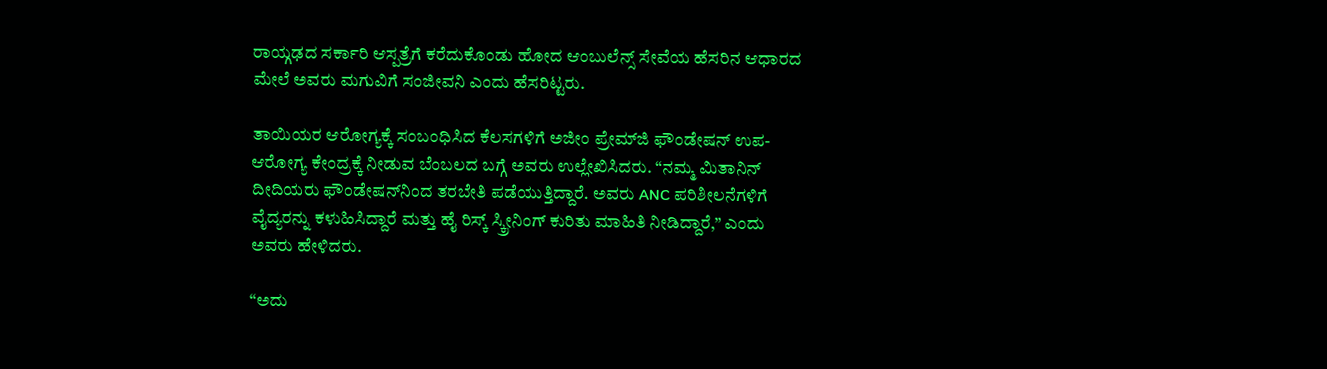ರಾಯ್ಗಢದ ಸರ್ಕಾರಿ ಆಸ್ಪತ್ರೆಗೆ ಕರೆದುಕೊಂಡು ಹೋದ ಆಂಬುಲೆನ್ಸ್ ಸೇವೆಯ ಹೆಸರಿನ ಆಧಾರದ ಮೇಲೆ ಅವರು ಮಗುವಿಗೆ ಸಂಜೀವನಿ ಎಂದು ಹೆಸರಿಟ್ಟರು.

ತಾಯಿಯರ ಆರೋಗ್ಯಕ್ಕೆ ಸಂಬಂಧಿಸಿದ ಕೆಲಸಗಳಿಗೆ ಅಜೀಂ ಪ್ರೇಮ್‌ಜಿ ಫೌಂಡೇಷನ್‌ ಉಪ-ಆರೋಗ್ಯ ಕೇಂದ್ರಕ್ಕೆ ನೀಡುವ ಬೆಂಬಲದ ಬಗ್ಗೆ ಅವರು ಉಲ್ಲೇಖಿಸಿದರು. “ನಮ್ಮ ಮಿತಾನಿನ್ ದೀದಿಯರು ಫೌಂಡೇಷನ್‌ನಿಂದ ತರಬೇತಿ ಪಡೆಯುತ್ತಿದ್ದಾರೆ. ಅವರು ANC ಪರಿಶೀಲನೆಗಳಿಗೆ ವೈದ್ಯರನ್ನು ಕಳುಹಿಸಿದ್ದಾರೆ ಮತ್ತು ಹೈ ರಿಸ್ಕ್ ಸ್ಕ್ರೀನಿಂಗ್ ಕುರಿತು ಮಾಹಿತಿ ನೀಡಿದ್ದಾರೆ,” ಎಂದು ಅವರು ಹೇಳಿದರು.

“ಅದು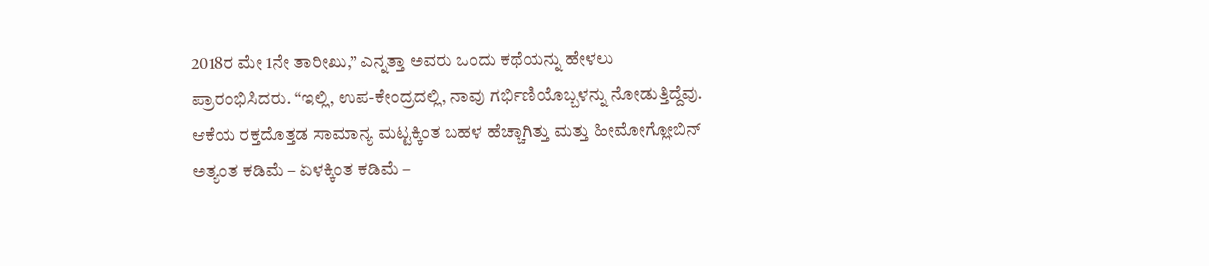2018ರ ಮೇ 1ನೇ ತಾರೀಖು,” ಎನ್ನತ್ತಾ ಅವರು ಒಂದು ಕಥೆಯನ್ನು ಹೇಳಲು ಪ್ರಾರಂಭಿಸಿದರು. “ಇಲ್ಲಿ, ಉಪ-ಕೇಂದ್ರದಲ್ಲಿ, ನಾವು ಗರ್ಭಿಣಿಯೊಬ್ಬಳನ್ನು ನೋಡುತ್ತಿದ್ದೆವು. ಆಕೆಯ ರಕ್ತದೊತ್ತಡ ಸಾಮಾನ್ಯ ಮಟ್ಟಕ್ಕಿಂತ ಬಹಳ ಹೆಚ್ಚಾಗಿತ್ತು ಮತ್ತು ಹೀಮೋಗ್ಲೋಬಿನ್ ಅತ್ಯಂತ ಕಡಿಮೆ – ಏಳಕ್ಕಿಂತ ಕಡಿಮೆ –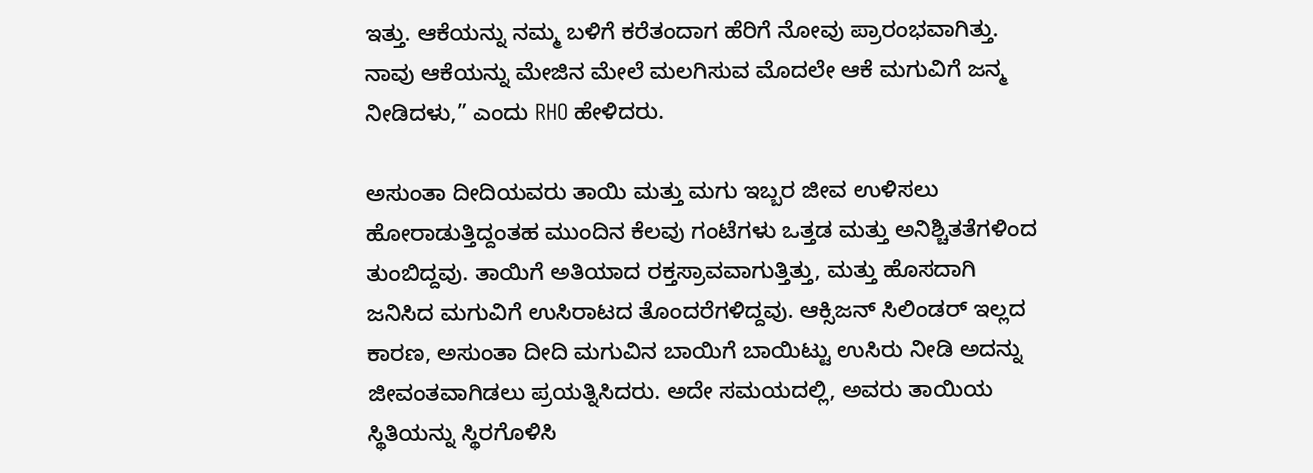ಇತ್ತು. ಆಕೆಯನ್ನು ನಮ್ಮ ಬಳಿಗೆ ಕರೆತಂದಾಗ ಹೆರಿಗೆ ನೋವು ಪ್ರಾರಂಭವಾಗಿತ್ತು. ನಾವು ಆಕೆಯನ್ನು ಮೇಜಿನ ಮೇಲೆ ಮಲಗಿಸುವ ಮೊದಲೇ ಆಕೆ ಮಗುವಿಗೆ ಜನ್ಮ ನೀಡಿದಳು,” ಎಂದು RHO ಹೇಳಿದರು.

ಅಸುಂತಾ ದೀದಿಯವರು ತಾಯಿ ಮತ್ತು ಮಗು ಇಬ್ಬರ ಜೀವ ಉಳಿಸಲು ಹೋರಾಡುತ್ತಿದ್ದಂತಹ ಮುಂದಿನ ಕೆಲವು ಗಂಟೆಗಳು ಒತ್ತಡ ಮತ್ತು ಅನಿಶ್ಚಿತತೆಗಳಿಂದ ತುಂಬಿದ್ದವು. ತಾಯಿಗೆ ಅತಿಯಾದ ರಕ್ತಸ್ರಾವವಾಗುತ್ತಿತ್ತು, ಮತ್ತು ಹೊಸದಾಗಿ ಜನಿಸಿದ ಮಗುವಿಗೆ ಉಸಿರಾಟದ ತೊಂದರೆಗಳಿದ್ದವು. ಆಕ್ಸಿಜನ್ ಸಿಲಿಂಡರ್ ಇಲ್ಲದ ಕಾರಣ, ಅಸುಂತಾ ದೀದಿ ಮಗುವಿನ ಬಾಯಿಗೆ ಬಾಯಿಟ್ಟು ಉಸಿರು ನೀಡಿ ಅದನ್ನು ಜೀವಂತವಾಗಿಡಲು ಪ್ರಯತ್ನಿಸಿದರು. ಅದೇ ಸಮಯದಲ್ಲಿ, ಅವರು ತಾಯಿಯ ಸ್ಥಿತಿಯನ್ನು ಸ್ಥಿರಗೊಳಿಸಿ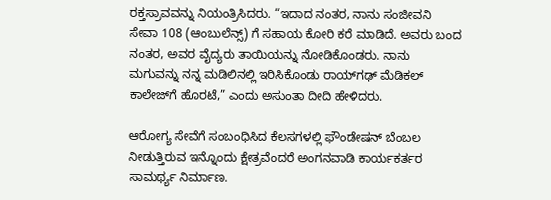ರಕ್ತಸ್ರಾವವನ್ನು ನಿಯಂತ್ರಿಸಿದರು. “ಇದಾದ ನಂತರ, ನಾನು ಸಂಜೀವನಿ ಸೇವಾ 108 (ಆಂಬುಲೆನ್ಸ್) ಗೆ ಸಹಾಯ ಕೋರಿ ಕರೆ ಮಾಡಿದೆ. ಅವರು ಬಂದ ನಂತರ, ಅವರ ವೈದ್ಯರು ತಾಯಿಯನ್ನು ನೋಡಿಕೊಂಡರು. ನಾನು ಮಗುವನ್ನು ನನ್ನ ಮಡಿಲಿನಲ್ಲಿ ಇರಿಸಿಕೊಂಡು ರಾಯ್‌ಗಢ್ ಮೆಡಿಕಲ್ ಕಾಲೇಜ್‌ಗೆ ಹೊರಟೆ,” ಎಂದು ಅಸುಂತಾ ದೀದಿ ಹೇಳಿದರು.

ಆರೋಗ್ಯ ಸೇವೆಗೆ ಸಂಬಂಧಿಸಿದ ಕೆಲಸಗಳಲ್ಲಿ ಫೌಂಡೇಷನ್ ಬೆಂಬಲ ನೀಡುತ್ತಿರುವ ಇನ್ನೊಂದು ಕ್ಷೇತ್ರವೆಂದರೆ ಅಂಗನವಾಡಿ ಕಾರ್ಯಕರ್ತರ ಸಾಮರ್ಥ್ಯ ನಿರ್ಮಾಣ.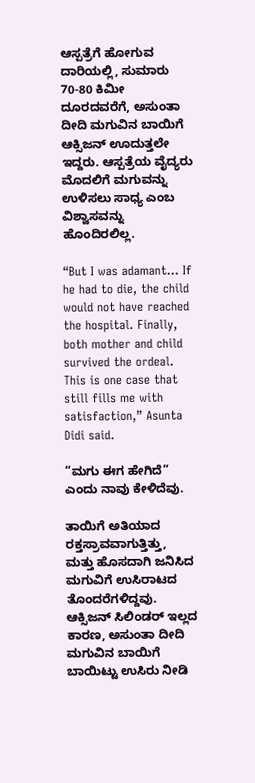ಆಸ್ಪತ್ರೆಗೆ ಹೋಗುವ ದಾರಿಯಲ್ಲಿ, ಸುಮಾರು 70-80 ಕಿಮೀ ದೂರದವರೆಗೆ, ಅಸುಂತಾ ದೀದಿ ಮಗುವಿನ ಬಾಯಿಗೆ ಆಕ್ಸಿಜನ್ ಊದುತ್ತಲೇ ಇದ್ದರು. ಆಸ್ಪತ್ರೆಯ ವೈದ್ಯರು ಮೊದಲಿಗೆ ಮಗುವನ್ನು ಉಳಿಸಲು ಸಾಧ್ಯ ಎಂಬ ವಿಶ್ವಾಸವನ್ನು ಹೊಂದಿರಲಿಲ್ಲ.

“But I was adamant… If he had to die, the child would not have reached the hospital. Finally, both mother and child survived the ordeal. This is one case that still fills me with satisfaction,” Asunta Didi said.

“ಮಗು ಈಗ ಹೇಗಿದೆ” ಎಂದು ನಾವು ಕೇಳಿದೆವು.

ತಾಯಿಗೆ ಅತಿಯಾದ ರಕ್ತಸ್ರಾವವಾಗುತ್ತಿತ್ತು, ಮತ್ತು ಹೊಸದಾಗಿ ಜನಿಸಿದ ಮಗುವಿಗೆ ಉಸಿರಾಟದ ತೊಂದರೆಗಳಿದ್ದವು. ಆಕ್ಸಿಜನ್ ಸಿಲಿಂಡರ್ ಇಲ್ಲದ ಕಾರಣ, ಅಸುಂತಾ ದೀದಿ ಮಗುವಿನ ಬಾಯಿಗೆ ಬಾಯಿಟ್ಟು ಉಸಿರು ನೀಡಿ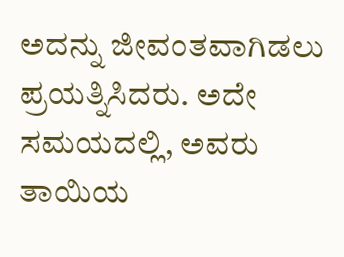ಅದನ್ನು ಜೀವಂತವಾಗಿಡಲು ಪ್ರಯತ್ನಿಸಿದರು. ಅದೇ ಸಮಯದಲ್ಲಿ, ಅವರು ತಾಯಿಯ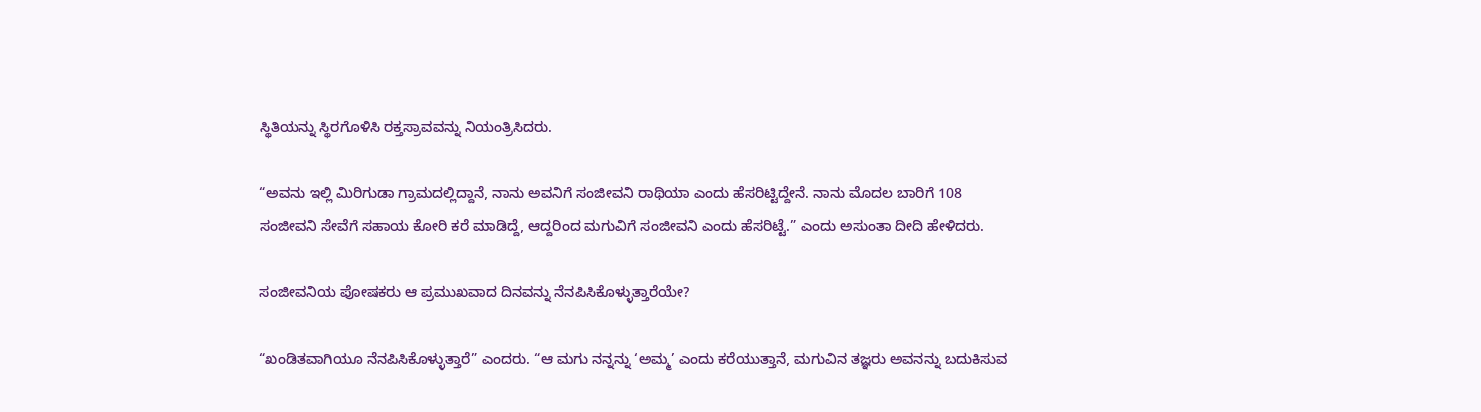ಸ್ಥಿತಿಯನ್ನು ಸ್ಥಿರಗೊಳಿಸಿ ರಕ್ತಸ್ರಾವವನ್ನು ನಿಯಂತ್ರಿಸಿದರು.

“ಅವನು ಇಲ್ಲಿ ಮಿರಿಗುಡಾ ಗ್ರಾಮದಲ್ಲಿದ್ದಾನೆ, ನಾನು ಅವನಿಗೆ ಸಂಜೀವನಿ ರಾಥಿಯಾ ಎಂದು ಹೆಸರಿಟ್ಟಿದ್ದೇನೆ. ನಾನು ಮೊದಲ ಬಾರಿಗೆ 108 ಸಂಜೀವನಿ ಸೇವೆಗೆ ಸಹಾಯ ಕೋರಿ ಕರೆ ಮಾಡಿದ್ದೆ, ಆದ್ದರಿಂದ ಮಗುವಿಗೆ ಸಂಜೀವನಿ ಎಂದು ಹೆಸರಿಟ್ಟೆ.” ಎಂದು ಅಸುಂತಾ ದೀದಿ ಹೇಳಿದರು.

ಸಂಜೀವನಿಯ ಪೋಷಕರು ಆ ಪ್ರಮುಖವಾದ ದಿನವನ್ನು ನೆನಪಿಸಿಕೊಳ್ಳುತ್ತಾರೆಯೇ?

“ಖಂಡಿತವಾಗಿಯೂ ನೆನಪಿಸಿಕೊಳ್ಳುತ್ತಾರೆ” ಎಂದರು. “ಆ ಮಗು ನನ್ನನ್ನು ‘ಅಮ್ಮ’ ಎಂದು ಕರೆಯುತ್ತಾನೆ, ಮಗುವಿನ ತಜ್ಞರು ಅವನನ್ನು ಬದುಕಿಸುವ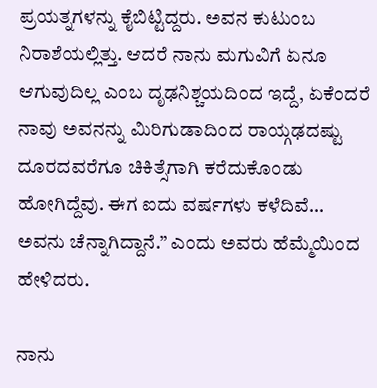ಪ್ರಯತ್ನಗಳನ್ನು ಕೈಬಿಟ್ಟಿದ್ದರು. ಅವನ ಕುಟುಂಬ ನಿರಾಶೆಯಲ್ಲಿತ್ತು. ಆದರೆ ನಾನು ಮಗುವಿಗೆ ಏನೂ ಆಗುವುದಿಲ್ಲ ಎಂಬ ದೃಢನಿಶ್ಚಯದಿಂದ ಇದ್ದೆ, ಏಕೆಂದರೆ ನಾವು ಅವನನ್ನು ಮಿರಿಗುಡಾದಿಂದ ರಾಯ್ಗಢದಷ್ಟು ದೂರದವರೆಗೂ ಚಿಕಿತ್ಸೆಗಾಗಿ ಕರೆದುಕೊಂಡು ಹೋಗಿದ್ದೆವು. ಈಗ ಐದು ವರ್ಷಗಳು ಕಳೆದಿವೆ… ಅವನು ಚೆನ್ನಾಗಿದ್ದಾನೆ.” ಎಂದು ಅವರು ಹೆಮ್ಮೆಯಿಂದ ಹೇಳಿದರು.

ನಾನು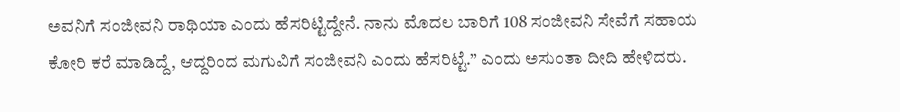ಅವನಿಗೆ ಸಂಜೀವನಿ ರಾಥಿಯಾ ಎಂದು ಹೆಸರಿಟ್ಟಿದ್ದೇನೆ. ನಾನು ಮೊದಲ ಬಾರಿಗೆ 108 ಸಂಜೀವನಿ ಸೇವೆಗೆ ಸಹಾಯ ಕೋರಿ ಕರೆ ಮಾಡಿದ್ದೆ, ಆದ್ದರಿಂದ ಮಗುವಿಗೆ ಸಂಜೀವನಿ ಎಂದು ಹೆಸರಿಟ್ಟೆ.” ಎಂದು ಅಸುಂತಾ ದೀದಿ ಹೇಳಿದರು.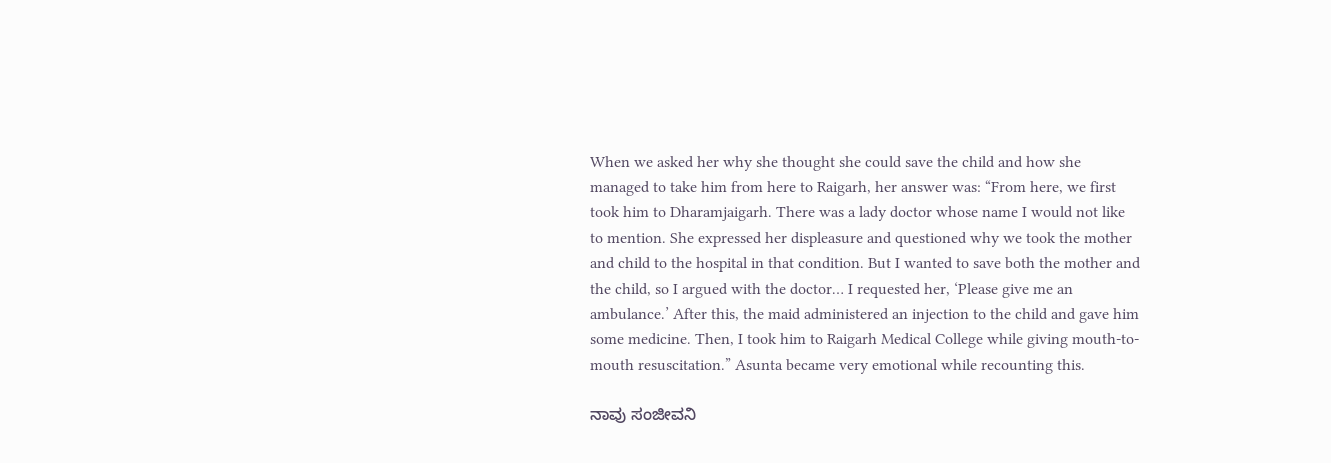When we asked her why she thought she could save the child and how she managed to take him from here to Raigarh, her answer was: “From here, we first took him to Dharamjaigarh. There was a lady doctor whose name I would not like to mention. She expressed her displeasure and questioned why we took the mother and child to the hospital in that condition. But I wanted to save both the mother and the child, so I argued with the doctor… I requested her, ‘Please give me an ambulance.’ After this, the maid administered an injection to the child and gave him some medicine. Then, I took him to Raigarh Medical College while giving mouth-to-mouth resuscitation.” Asunta became very emotional while recounting this.

ನಾವು ಸಂಜೀವನಿ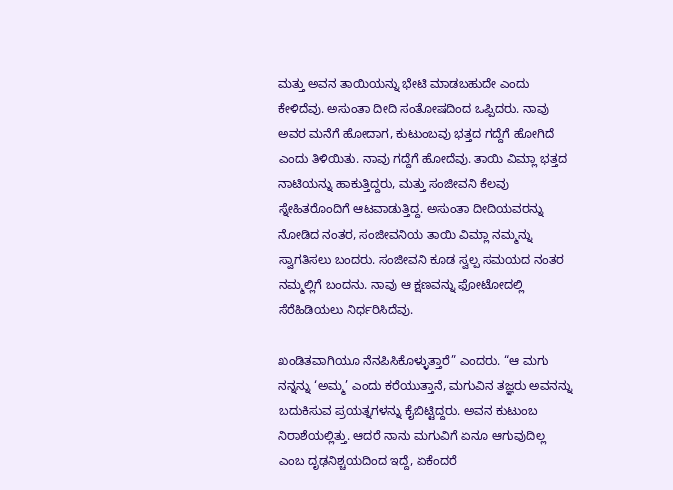ಮತ್ತು ಅವನ ತಾಯಿಯನ್ನು ಭೇಟಿ ಮಾಡಬಹುದೇ ಎಂದು ಕೇಳಿದೆವು. ಅಸುಂತಾ ದೀದಿ ಸಂತೋಷದಿಂದ ಒಪ್ಪಿದರು. ನಾವು ಅವರ ಮನೆಗೆ ಹೋದಾಗ, ಕುಟುಂಬವು ಭತ್ತದ ಗದ್ದೆಗೆ ಹೋಗಿದೆ ಎಂದು ತಿಳಿಯಿತು. ನಾವು ಗದ್ದೆಗೆ ಹೋದೆವು. ತಾಯಿ ವಿಮ್ಲಾ ಭತ್ತದ ನಾಟಿಯನ್ನು ಹಾಕುತ್ತಿದ್ದರು, ಮತ್ತು ಸಂಜೀವನಿ ಕೆಲವು ಸ್ನೇಹಿತರೊಂದಿಗೆ ಆಟವಾಡುತ್ತಿದ್ದ. ಅಸುಂತಾ ದೀದಿಯವರನ್ನು ನೋಡಿದ ನಂತರ, ಸಂಜೀವನಿಯ ತಾಯಿ ವಿಮ್ಲಾ ನಮ್ಮನ್ನು ಸ್ವಾಗತಿಸಲು ಬಂದರು. ಸಂಜೀವನಿ ಕೂಡ ಸ್ವಲ್ಪ ಸಮಯದ ನಂತರ ನಮ್ಮಲ್ಲಿಗೆ ಬಂದನು. ನಾವು ಆ ಕ್ಷಣವನ್ನು ಫೋಟೋದಲ್ಲಿ ಸೆರೆಹಿಡಿಯಲು ನಿರ್ಧರಿಸಿದೆವು.

ಖಂಡಿತವಾಗಿಯೂ ನೆನಪಿಸಿಕೊಳ್ಳುತ್ತಾರೆ” ಎಂದರು. “ಆ ಮಗು ನನ್ನನ್ನು ‘ಅಮ್ಮ’ ಎಂದು ಕರೆಯುತ್ತಾನೆ, ಮಗುವಿನ ತಜ್ಞರು ಅವನನ್ನು ಬದುಕಿಸುವ ಪ್ರಯತ್ನಗಳನ್ನು ಕೈಬಿಟ್ಟಿದ್ದರು. ಅವನ ಕುಟುಂಬ ನಿರಾಶೆಯಲ್ಲಿತ್ತು. ಆದರೆ ನಾನು ಮಗುವಿಗೆ ಏನೂ ಆಗುವುದಿಲ್ಲ ಎಂಬ ದೃಢನಿಶ್ಚಯದಿಂದ ಇದ್ದೆ, ಏಕೆಂದರೆ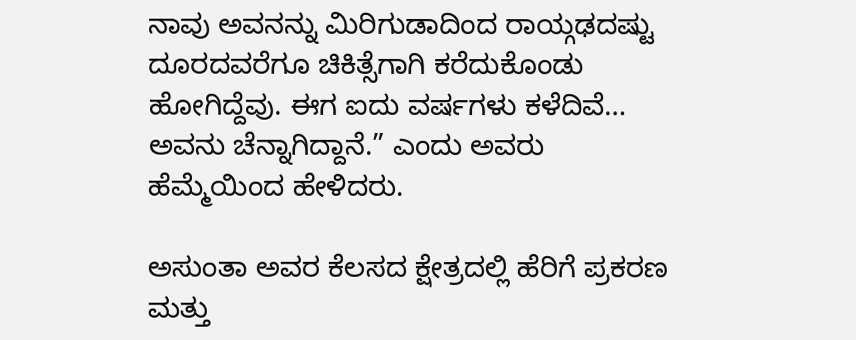ನಾವು ಅವನನ್ನು ಮಿರಿಗುಡಾದಿಂದ ರಾಯ್ಗಢದಷ್ಟು ದೂರದವರೆಗೂ ಚಿಕಿತ್ಸೆಗಾಗಿ ಕರೆದುಕೊಂಡು ಹೋಗಿದ್ದೆವು. ಈಗ ಐದು ವರ್ಷಗಳು ಕಳೆದಿವೆ… ಅವನು ಚೆನ್ನಾಗಿದ್ದಾನೆ.” ಎಂದು ಅವರು ಹೆಮ್ಮೆಯಿಂದ ಹೇಳಿದರು.

ಅಸುಂತಾ ಅವರ ಕೆಲಸದ ಕ್ಷೇತ್ರದಲ್ಲಿ ಹೆರಿಗೆ ಪ್ರಕರಣ ಮತ್ತು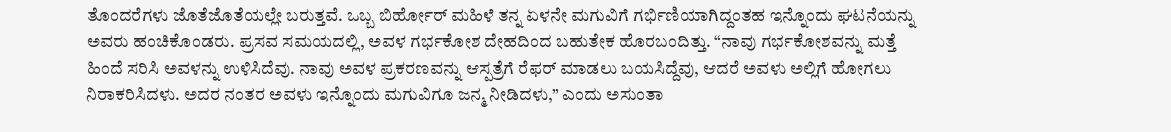ತೊಂದರೆಗಳು ಜೊತೆಜೊತೆಯಲ್ಲೇ ಬರುತ್ತವೆ. ಒಬ್ಬ ಬಿರ್ಹೋರ್ ಮಹಿಳೆ ತನ್ನ ಏಳನೇ ಮಗುವಿಗೆ ಗರ್ಭಿಣಿಯಾಗಿದ್ದಂತಹ ಇನ್ನೊಂದು ಘಟನೆಯನ್ನು ಅವರು ಹಂಚಿಕೊಂಡರು. ಪ್ರಸವ ಸಮಯದಲ್ಲಿ, ಅವಳ ಗರ್ಭಕೋಶ ದೇಹದಿಂದ ಬಹುತೇಕ ಹೊರಬಂದಿತ್ತು. “ನಾವು ಗರ್ಭಕೋಶವನ್ನು ಮತ್ತೆ ಹಿಂದೆ ಸರಿಸಿ ಅವಳನ್ನು ಉಳಿಸಿದೆವು. ನಾವು ಅವಳ ಪ್ರಕರಣವನ್ನು ಆಸ್ಪತ್ರೆಗೆ ರೆಫರ್ ಮಾಡಲು ಬಯಸಿದ್ದೆವು, ಆದರೆ ಅವಳು ಅಲ್ಲಿಗೆ ಹೋಗಲು ನಿರಾಕರಿಸಿದಳು. ಅದರ ನಂತರ ಅವಳು ಇನ್ನೊಂದು ಮಗುವಿಗೂ ಜನ್ಮ ನೀಡಿದಳು,” ಎಂದು ಅಸುಂತಾ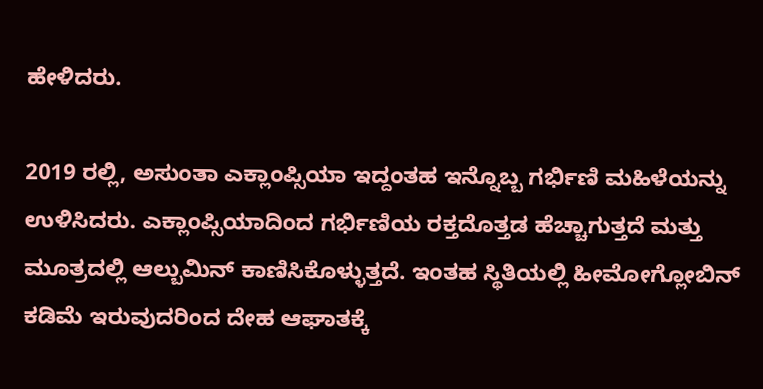ಹೇಳಿದರು.

2019 ರಲ್ಲಿ, ಅಸುಂತಾ ಎಕ್ಲಾಂಪ್ಸಿಯಾ ಇದ್ದಂತಹ ಇನ್ನೊಬ್ಬ ಗರ್ಭಿಣಿ ಮಹಿಳೆಯನ್ನು ಉಳಿಸಿದರು. ಎಕ್ಲಾಂಪ್ಸಿಯಾದಿಂದ ಗರ್ಭಿಣಿಯ ರಕ್ತದೊತ್ತಡ ಹೆಚ್ಚಾಗುತ್ತದೆ ಮತ್ತು ಮೂತ್ರದಲ್ಲಿ ಆಲ್ಬುಮಿನ್ ಕಾಣಿಸಿಕೊಳ್ಳುತ್ತದೆ. ಇಂತಹ ಸ್ಥಿತಿಯಲ್ಲಿ ಹೀಮೋಗ್ಲೋಬಿನ್ ಕಡಿಮೆ ಇರುವುದರಿಂದ ದೇಹ ಆಘಾತಕ್ಕೆ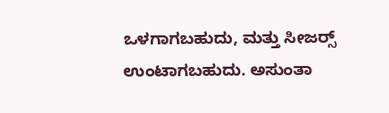ಒಳಗಾಗಬಹುದು, ಮತ್ತು ಸೀಜರ್ಸ್‍ ಉಂಟಾಗಬಹುದು. ಅಸುಂತಾ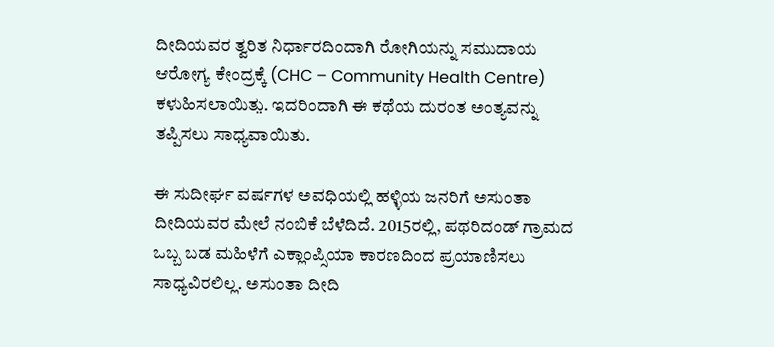ದೀದಿಯವರ ತ್ವರಿತ ನಿರ್ಧಾರದಿಂದಾಗಿ ರೋಗಿಯನ್ನು ಸಮುದಾಯ ಆರೋಗ್ಯ ಕೇಂದ್ರಕ್ಕೆ (CHC – Community Health Centre) ಕಳುಹಿಸಲಾಯಿತು̤. ಇದರಿಂದಾಗಿ ಈ ಕಥೆಯ ದುರಂತ ಅಂತ್ಯವನ್ನು ತಪ್ಪಿಸಲು ಸಾಧ್ಯವಾಯಿತು.

ಈ ಸುದೀರ್ಘ ವರ್ಷಗಳ ಅವಧಿಯಲ್ಲಿ ಹಳ್ಳಿಯ ಜನರಿಗೆ ಅಸುಂತಾ ದೀದಿಯವರ ಮೇಲೆ ನಂಬಿಕೆ ಬೆಳೆದಿದೆ. 2015ರಲ್ಲಿ, ಪಥರಿದಂಡ್ ಗ್ರಾಮದ ಒಬ್ಬ ಬಡ ಮಹಿಳೆಗೆ ಎಕ್ಲಾಂಪ್ಸಿಯಾ ಕಾರಣದಿಂದ ಪ್ರಯಾಣಿಸಲು ಸಾಧ್ಯವಿರಲಿಲ್ಲ. ಅಸುಂತಾ ದೀದಿ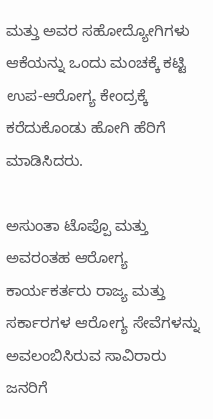ಮತ್ತು ಅವರ ಸಹೋದ್ಯೋಗಿಗಳು ಆಕೆಯನ್ನು ಒಂದು ಮಂಚಕ್ಕೆ ಕಟ್ಟಿ ಉಪ-ಆರೋಗ್ಯ ಕೇಂದ್ರಕ್ಕೆ ಕರೆದುಕೊಂಡು ಹೋಗಿ ಹೆರಿಗೆ ಮಾಡಿಸಿದರು.

ಅಸುಂತಾ ಟೊಪ್ಪೊ ಮತ್ತು ಅವರಂತಹ ಆರೋಗ್ಯ ಕಾರ್ಯಕರ್ತರು ರಾಜ್ಯ ಮತ್ತು ಸರ್ಕಾರಗಳ ಆರೋಗ್ಯ ಸೇವೆಗಳನ್ನು ಅವಲಂಬಿಸಿರುವ ಸಾವಿರಾರು ಜನರಿಗೆ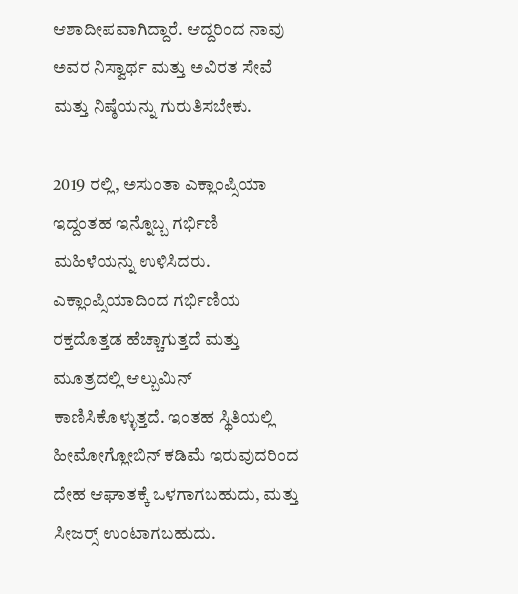ಆಶಾದೀಪವಾಗಿದ್ದಾರೆ. ಆದ್ದರಿಂದ ನಾವು ಅವರ ನಿಸ್ವಾರ್ಥ ಮತ್ತು ಅವಿರತ ಸೇವೆ ಮತ್ತು ನಿಷ್ಠೆಯನ್ನು ಗುರುತಿಸಬೇಕು.

2019 ರಲ್ಲಿ, ಅಸುಂತಾ ಎಕ್ಲಾಂಪ್ಸಿಯಾ ಇದ್ದಂತಹ ಇನ್ನೊಬ್ಬ ಗರ್ಭಿಣಿ ಮಹಿಳೆಯನ್ನು ಉಳಿಸಿದರು. ಎಕ್ಲಾಂಪ್ಸಿಯಾದಿಂದ ಗರ್ಭಿಣಿಯ ರಕ್ತದೊತ್ತಡ ಹೆಚ್ಚಾಗುತ್ತದೆ ಮತ್ತು ಮೂತ್ರದಲ್ಲಿ ಆಲ್ಬುಮಿನ್ ಕಾಣಿಸಿಕೊಳ್ಳುತ್ತದೆ. ಇಂತಹ ಸ್ಥಿತಿಯಲ್ಲಿ ಹೀಮೋಗ್ಲೋಬಿನ್ ಕಡಿಮೆ ಇರುವುದರಿಂದ ದೇಹ ಆಘಾತಕ್ಕೆ ಒಳಗಾಗಬಹುದು, ಮತ್ತು ಸೀಜರ್ಸ್‍ ಉಂಟಾಗಬಹುದು.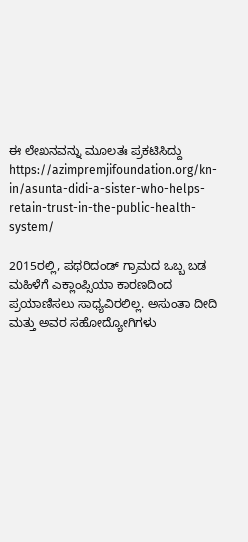ಈ ಲೇಖನವನ್ನು ಮೂಲತಃ ಪ್ರಕಟಿಸಿದ್ದು https://azimpremjifoundation.org/kn-in/asunta-didi-a-sister-who-helps-retain-trust-in-the-public-health-system/

2015ರಲ್ಲಿ, ಪಥರಿದಂಡ್ ಗ್ರಾಮದ ಒಬ್ಬ ಬಡ ಮಹಿಳೆಗೆ ಎಕ್ಲಾಂಪ್ಸಿಯಾ ಕಾರಣದಿಂದ ಪ್ರಯಾಣಿಸಲು ಸಾಧ್ಯವಿರಲಿಲ್ಲ. ಅಸುಂತಾ ದೀದಿ ಮತ್ತು ಅವರ ಸಹೋದ್ಯೋಗಿಗಳು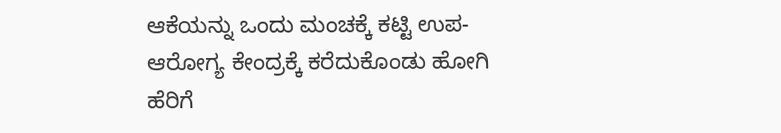ಆಕೆಯನ್ನು ಒಂದು ಮಂಚಕ್ಕೆ ಕಟ್ಟಿ ಉಪ-ಆರೋಗ್ಯ ಕೇಂದ್ರಕ್ಕೆ ಕರೆದುಕೊಂಡು ಹೋಗಿ ಹೆರಿಗೆ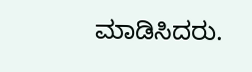ಮಾಡಿಸಿದರು.